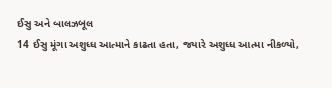ઈસુ અને બાલઝબૂલ
14 ઈસુ મૂંગા અશુધ્ધ આત્માને કાઢતા હતા, જયારે અશુધ્ધ આત્મા નીકળ્યો,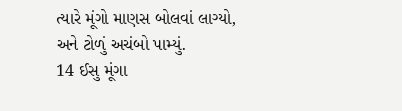ત્યારે મૂંગો માણસ બોલવાં લાગ્યો, અને ટોળું અચંબો પામ્યું.
14 ઈસુ મૂંગા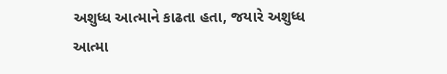અશુધ્ધ આત્માને કાઢતા હતા, જયારે અશુધ્ધ આત્મા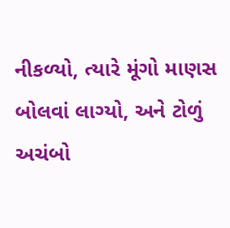નીકળ્યો, ત્યારે મૂંગો માણસ બોલવાં લાગ્યો, અને ટોળું અચંબો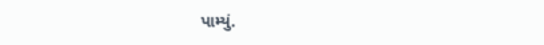પામ્યું.